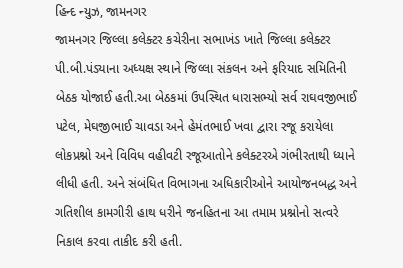હિન્દ ન્યુઝ, જામનગર
જામનગર જિલ્લા કલેક્ટર કચેરીના સભાખંડ ખાતે જિલ્લા કલેક્ટર પી.બી.પંડ્યાના અધ્યક્ષ સ્થાને જિલ્લા સંકલન અને ફરિયાદ સમિતિની બેઠક યોજાઈ હતી.આ બેઠકમાં ઉપસ્થિત ધારાસભ્યો સર્વ રાઘવજીભાઈ પટેલ, મેઘજીભાઈ ચાવડા અને હેમંતભાઈ ખવા દ્વારા રજૂ કરાયેલા લોકપ્રશ્નો અને વિવિધ વહીવટી રજૂઆતોને કલેક્ટરએ ગંભીરતાથી ધ્યાને લીધી હતી. અને સંબંધિત વિભાગના અધિકારીઓને આયોજનબદ્ધ અને ગતિશીલ કામગીરી હાથ ધરીને જનહિતના આ તમામ પ્રશ્નોનો સત્વરે નિકાલ કરવા તાકીદ કરી હતી.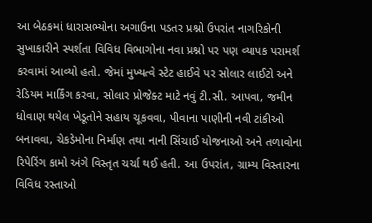આ બેઠકમાં ધારાસભ્યોના અગાઉના પડતર પ્રશ્નો ઉપરાંત નાગરિકોની સુખાકારીને સ્પર્શતા વિવિધ વિભાગોના નવા પ્રશ્નો પર પણ વ્યાપક પરામર્શ કરવામાં આવ્યો હતો. જેમાં મુખ્યત્વે સ્ટેટ હાઈવે પર સોલાર લાઈટો અને રેડિયમ માર્કિંગ કરવા, સોલાર પ્રોજેક્ટ માટે નવું ટી.સી. આપવા, જમીન ધોવાણ થયેલ ખેડૂતોને સહાય ચૂકવવા, પીવાના પાણીની નવી ટાંકીઓ બનાવવા, ચેકડેમોના નિર્માણ તથા નાની સિંચાઈ યોજનાઓ અને તળાવોના રિપેરિંગ કામો અંગે વિસ્તૃત ચર્ચા થઈ હતી. આ ઉપરાંત, ગ્રામ્ય વિસ્તારના વિવિધ રસ્તાઓ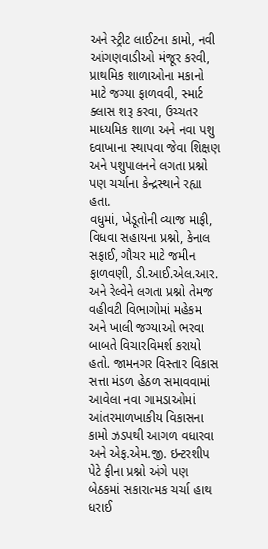અને સ્ટ્રીટ લાઈટના કામો, નવી આંગણવાડીઓ મંજૂર કરવી, પ્રાથમિક શાળાઓના મકાનો માટે જગ્યા ફાળવવી, સ્માર્ટ ક્લાસ શરૂ કરવા, ઉચ્ચતર માધ્યમિક શાળા અને નવા પશુ દવાખાના સ્થાપવા જેવા શિક્ષણ અને પશુપાલનને લગતા પ્રશ્નો પણ ચર્ચાના કેન્દ્રસ્થાને રહ્યા હતા.
વધુમાં, ખેડૂતોની વ્યાજ માફી, વિધવા સહાયના પ્રશ્નો, કેનાલ સફાઈ, ગૌચર માટે જમીન ફાળવણી, ડી.આઈ.એલ.આર. અને રેલ્વેને લગતા પ્રશ્નો તેમજ વહીવટી વિભાગોમાં મહેકમ અને ખાલી જગ્યાઓ ભરવા બાબતે વિચારવિમર્શ કરાયો હતો. જામનગર વિસ્તાર વિકાસ સત્તા મંડળ હેઠળ સમાવવામાં આવેલા નવા ગામડાઓમાં આંતરમાળખાકીય વિકાસના કામો ઝડપથી આગળ વધારવા અને એફ.એમ.જી. ઇન્ટરશીપ પેટે ફીના પ્રશ્નો અંગે પણ બેઠકમાં સકારાત્મક ચર્ચા હાથ ધરાઈ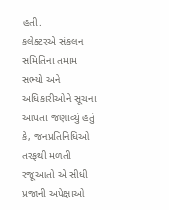હતી.
કલેક્ટરએ સંકલન સમિતિના તમામ સભ્યો અને અધિકારીઓને સૂચના આપતા જણાવ્યું હતું કે, જનપ્રતિનિધિઓ તરફથી મળતી રજૂઆતો એ સીધી પ્રજાની અપેક્ષાઓ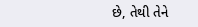છે, તેથી તેને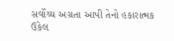સર્વોચ્ચ અગ્રતા આપી તેનો હકારાત્મક ઉકેલ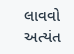લાવવો અત્યંત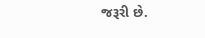જરૂરી છે.